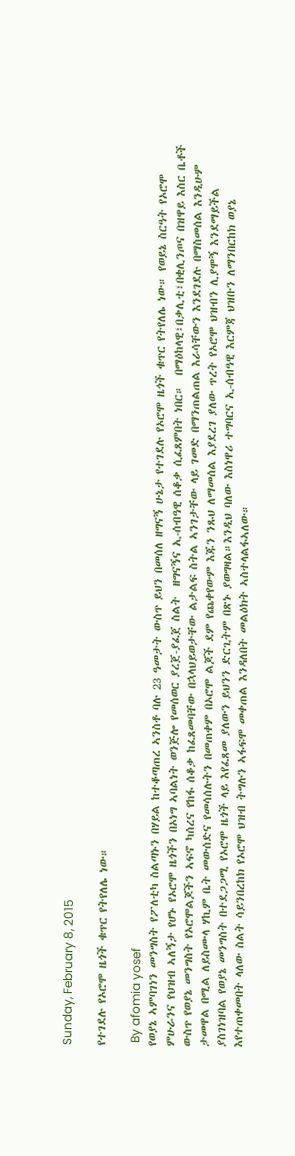Sunday, February 8, 2015

የተገደሉ የኦሮሞ ዜጎች ቁጥር የትየለሌ ነው።

 By afomia yosef
የወያኔ ኣምባገነን መንግስት የፖለቲካ ስልጣኑን በሃይል ከተቆጣጠረ ኣንስቶ ባሉ 23 ዓመታት ውስጥ ይህን በመሰለ ዘግናኝ ሁኔታ የተገደሉ የኦሮሞ ዜጎች ቁጥር የትየለሌ ነው። የወይኔ ስርዓት የኦሮሞ ምሁራንና የህዝብ ኣለኝታ የሆኑ የኦሮሞ ዜጎችን በኦነግ ኣባልነት ወንጅሎ የመሰወር ያረጀ-ያፈጀ ስልት  ዘግናኝና ኢ-ሰብዓዊ ሰቆቃ ሲፈጸምበት ነበር።  በማዕከላዊ፣በቃሊቲ፣በቂሊንጦና በዝዋይ እስር ቤቶች ውስጥ የወያኔ መንግስት የኦሮሞልጆችን ኣፍኖ ካሰረና የከፋ ሰቆቃ ከፈጸመባቸው በኋላህይወታቸው ልታልፍ ስትል ኣንገታቸው ላይ ገመድ በማንጠልጠል እራሳቸውን እንደገደሉ በማስመሰል እንዲሁም ታመዋል በሚል ለይስሙላ ሃኪም ቤት መውሰድና የመሳሰሉትን በመጠቀም በኦሮሞ ልጆች ደም የጨቀየውም እጁን ንጹህ ለማመሰል እያደረገ ያለው ጥረት የኦሮሞ ህዝብን ሊያሞኝ እንደማይችል ያስገነዝባል የወያኔ መንግስት በተደጋጋሚ የኦሮሞ ዜጎች ላይ እየፈጸመ ያለውን ይህንን ድርጊትም በጽኑ ያወግዛል።እንዲህ ባለው እስነዋሪ ተግባርና ኢ-ሰብዓዊ እርምጃ ህዝቡን ለማንበርከክ ወያኔ እየተጠቀመበት ላለው ስልት ሳይንበረከክ የኦሮሞ ህዝብ ትግሉን ኣፋፍሞ መቀጠል እንዳለበት መልዕክት ኣስተላልፋኣለው።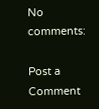No comments:

Post a Comment